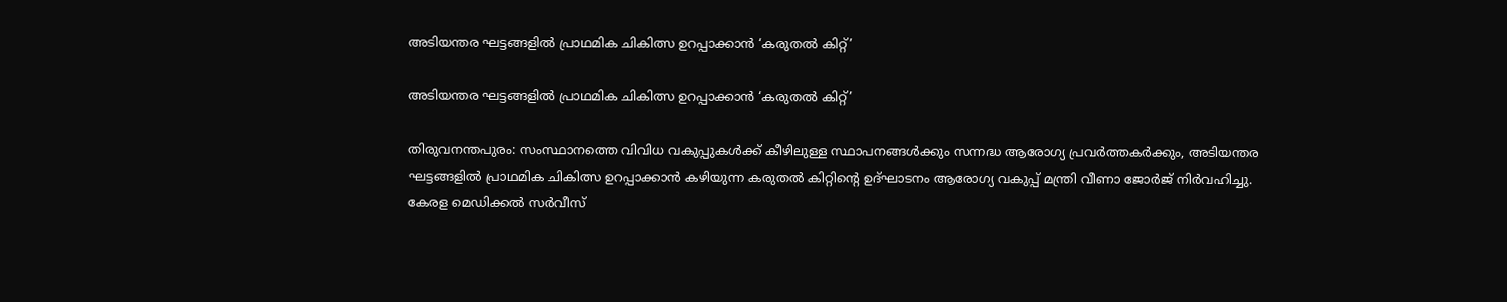അടിയന്തര ഘട്ടങ്ങളില്‍ പ്രാഥമിക ചികിത്സ ഉറപ്പാക്കാന്‍ ‘കരുതല്‍ കിറ്റ്’

അടിയന്തര ഘട്ടങ്ങളില്‍ പ്രാഥമിക ചികിത്സ ഉറപ്പാക്കാന്‍ ‘കരുതല്‍ കിറ്റ്’

തിരുവനന്തപുരം: സംസ്ഥാനത്തെ വിവിധ വകുപ്പുകള്‍ക്ക് കീഴിലുള്ള സ്ഥാപനങ്ങള്‍ക്കും സന്നദ്ധ ആരോഗ്യ പ്രവര്‍ത്തകര്‍ക്കും, അടിയന്തര ഘട്ടങ്ങളില്‍ പ്രാഥമിക ചികിത്സ ഉറപ്പാക്കാന്‍ കഴിയുന്ന കരുതല്‍ കിറ്റിന്റെ ഉദ്ഘാടനം ആരോഗ്യ വകുപ്പ് മന്ത്രി വീണാ ജോര്‍ജ് നിര്‍വഹിച്ചു. കേരള മെഡിക്കല്‍ സര്‍വീസ്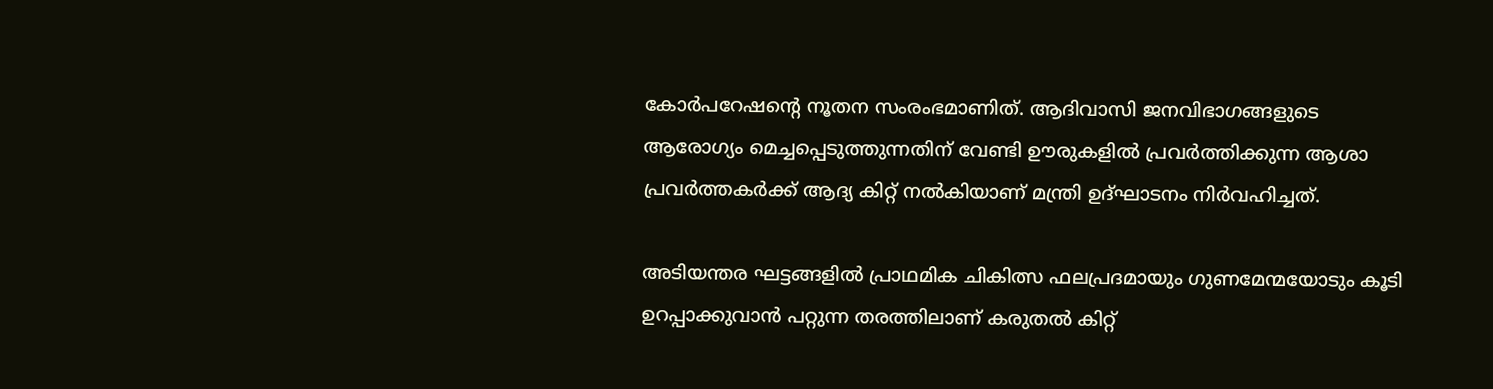കോര്‍പറേഷന്റെ നൂതന സംരംഭമാണിത്. ആദിവാസി ജനവിഭാഗങ്ങളുടെ ആരോഗ്യം മെച്ചപ്പെടുത്തുന്നതിന് വേണ്ടി ഊരുകളില്‍ പ്രവര്‍ത്തിക്കുന്ന ആശാ പ്രവര്‍ത്തകര്‍ക്ക് ആദ്യ കിറ്റ് നല്‍കിയാണ് മന്ത്രി ഉദ്ഘാടനം നിര്‍വഹിച്ചത്.

അടിയന്തര ഘട്ടങ്ങളില്‍ പ്രാഥമിക ചികിത്സ ഫലപ്രദമായും ഗുണമേന്മയോടും കൂടി ഉറപ്പാക്കുവാന്‍ പറ്റുന്ന തരത്തിലാണ് കരുതല്‍ കിറ്റ്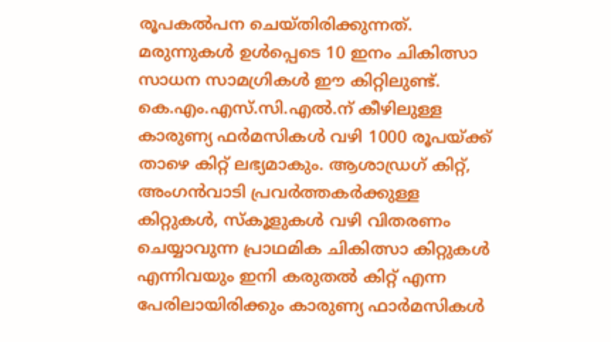രൂപകല്‍പന ചെയ്തിരിക്കുന്നത്. മരുന്നുകള്‍ ഉള്‍പ്പെടെ 10 ഇനം ചികിത്സാ സാധന സാമഗ്രികള്‍ ഈ കിറ്റിലുണ്ട്. കെ.എം.എസ്.സി.എല്‍.ന് കീഴിലുള്ള കാരുണ്യ ഫര്‍മസികള്‍ വഴി 1000 രൂപയ്ക്ക് താഴെ കിറ്റ് ലഭ്യമാകും. ആശാഡ്രഗ് കിറ്റ്, അംഗന്‍വാടി പ്രവര്‍ത്തകര്‍ക്കുള്ള കിറ്റുകള്‍, സ്‌കൂളുകള്‍ വഴി വിതരണം ചെയ്യാവുന്ന പ്രാഥമിക ചികിത്സാ കിറ്റുകള്‍ എന്നിവയും ഇനി കരുതല്‍ കിറ്റ് എന്ന പേരിലായിരിക്കും കാരുണ്യ ഫാര്‍മസികള്‍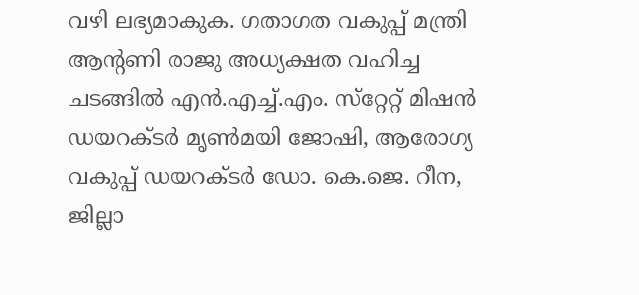വഴി ലഭ്യമാകുക. ഗതാഗത വകുപ്പ് മന്ത്രി ആന്റണി രാജു അധ്യക്ഷത വഹിച്ച ചടങ്ങില്‍ എന്‍.എച്ച്.എം. സ്‌റ്റേറ്റ് മിഷന്‍ ഡയറക്ടര്‍ മൃണ്‍മയി ജോഷി, ആരോഗ്യ വകുപ്പ് ഡയറക്ടര്‍ ഡോ. കെ.ജെ. റീന, ജില്ലാ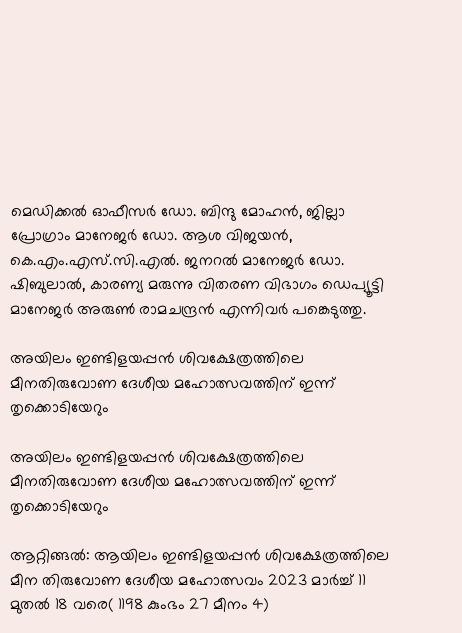മെഡിക്കല്‍ ഓഫീസര്‍ ഡോ. ബിന്ദു മോഹന്‍, ജില്ലാ പ്രോഗ്രാം മാനേജര്‍ ഡോ. ആശ വിജയന്‍, കെ.എം.എസ്.സി.എല്‍. ജനറല്‍ മാനേജര്‍ ഡോ. ഷിബുലാല്‍, കാരണ്യ മരുന്നു വിതരണ വിഭാഗം ഡെപ്യൂട്ടി മാനേജര്‍ അരുണ്‍ രാമചന്ദ്രന്‍ എന്നിവര്‍ പങ്കെടുത്തു.

അയിലം ഇണ്ടിളയപ്പൻ ശിവക്ഷേത്രത്തിലെ മീനതിരുവോണ ദേശീയ മഹോത്സവത്തിന് ഇന്ന് തൃക്കൊടിയേറും

അയിലം ഇണ്ടിളയപ്പൻ ശിവക്ഷേത്രത്തിലെ മീനതിരുവോണ ദേശീയ മഹോത്സവത്തിന് ഇന്ന് തൃക്കൊടിയേറും

ആറ്റിങ്ങൽ: ആയിലം ഇണ്ടിളയപ്പൻ ശിവക്ഷേത്രത്തിലെ മീന തിരുവോണ ദേശീയ മഹോത്സവം 2023 മാർച്ച് 11 മുതൽ 18 വരെ( 1198 കുംഭം 27 മീനം 4)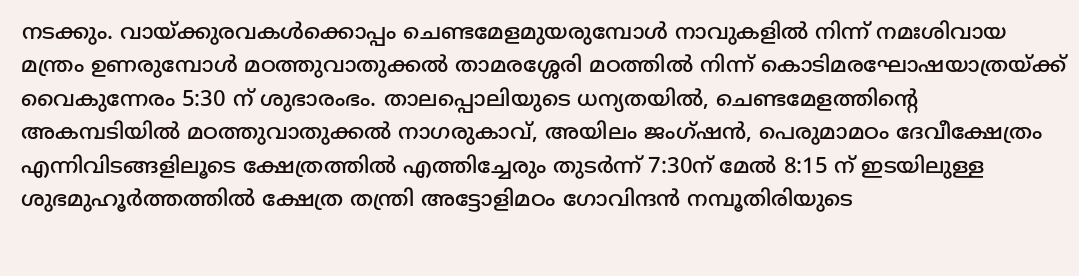നടക്കും. വായ്ക്കുരവകൾക്കൊപ്പം ചെണ്ടമേളമുയരുമ്പോൾ നാവുകളിൽ നിന്ന് നമഃശിവായ മന്ത്രം ഉണരുമ്പോൾ മഠത്തുവാതുക്കൽ താമരശ്ശേരി മഠത്തിൽ നിന്ന് കൊടിമരഘോഷയാത്രയ്ക്ക് വൈകുന്നേരം 5:30 ന് ശുഭാരംഭം. താലപ്പൊലിയുടെ ധന്യതയിൽ, ചെണ്ടമേളത്തിന്റെ അകമ്പടിയിൽ മഠത്തുവാതുക്കൽ നാഗരുകാവ്, അയിലം ജംഗ്ഷൻ, പെരുമാമഠം ദേവീക്ഷേത്രം എന്നിവിടങ്ങളിലൂടെ ക്ഷേത്രത്തിൽ എത്തിച്ചേരും തുടർന്ന് 7:30ന് മേൽ 8:15 ന് ഇടയിലുള്ള ശുഭമുഹൂർത്തത്തിൽ ക്ഷേത്ര തന്ത്രി അട്ടോളിമഠം ഗോവിന്ദൻ നമ്പൂതിരിയുടെ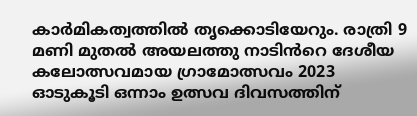കാർമികത്വത്തിൽ തൃക്കൊടിയേറും. രാത്രി 9 മണി മുതൽ അയലത്തു നാടിൻറെ ദേശീയ കലോത്സവമായ ഗ്രാമോത്സവം 2023 ഓടുകൂടി ഒന്നാം ഉത്സവ ദിവസത്തിന്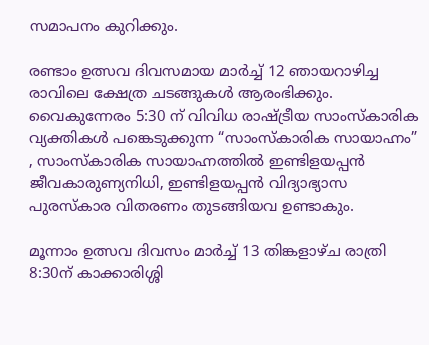സമാപനം കുറിക്കും.

രണ്ടാം ഉത്സവ ദിവസമായ മാർച്ച് 12 ഞായറാഴിച്ച രാവിലെ ക്ഷേത്ര ചടങ്ങുകൾ ആരംഭിക്കും. വൈകുന്നേരം 5:30 ന് വിവിധ രാഷ്ട്രീയ സാംസ്കാരിക വ്യക്തികൾ പങ്കെടുക്കുന്ന “സാംസ്കാരിക സായാഹ്നം” , സാംസ്കാരിക സായാഹ്നത്തിൽ ഇണ്ടിളയപ്പൻ ജീവകാരുണ്യനിധി, ഇണ്ടിളയപ്പൻ വിദ്യാഭ്യാസ പുരസ്കാര വിതരണം തുടങ്ങിയവ ഉണ്ടാകും.

മൂന്നാം ഉത്സവ ദിവസം മാർച്ച് 13 തിങ്കളാഴ്ച രാത്രി 8:30ന് കാക്കാരിശ്ശി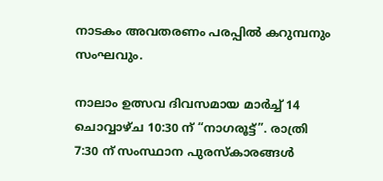നാടകം അവതരണം പരപ്പിൽ കറുമ്പനും സംഘവും.

നാലാം ഉത്സവ ദിവസമായ മാർച്ച് 14 ചൊവ്വാഴ്ച 10:30 ന് “നാഗരൂട്ട്”. രാത്രി 7:30 ന് സംസ്ഥാന പുരസ്കാരങ്ങൾ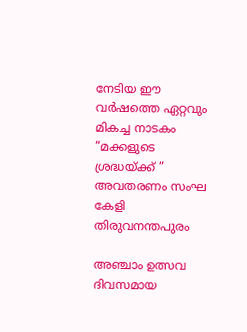നേടിയ ഈ വർഷത്തെ ഏറ്റവും മികച്ച നാടകം “മക്കളുടെ ശ്രദ്ധയ്ക്ക് ” അവതരണം സംഘ കേളി തിരുവനന്തപുരം

അഞ്ചാം ഉത്സവ ദിവസമായ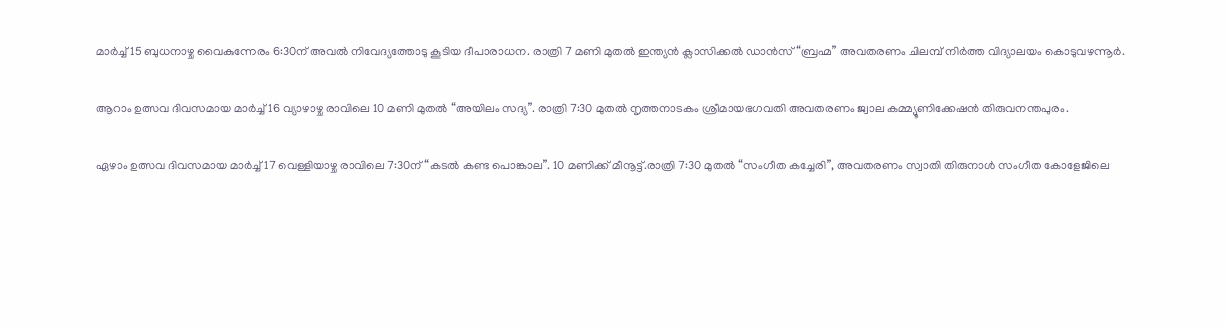മാർച്ച് 15 ബുധനാഴ്ച വൈകുന്നേരം 6:30ന് അവൽ നിവേദ്യത്തോടു കൂടിയ ദീപാരാധന. രാത്രി 7 മണി മുതൽ ഇന്ത്യൻ ക്ലാസിക്കൽ ഡാൻസ് “ബ്രഹ്മ” അവതരണം ചിലമ്പ് നിർത്ത വിദ്യാലയം കൊടുവഴന്നൂർ.

ആറാം ഉത്സവ ദിവസമായ മാർച്ച് 16 വ്യാഴാഴ്ച രാവിലെ 10 മണി മുതൽ “അയിലം സദ്യ”. രാത്രി 7:30 മുതൽ നൃത്തനാടകം ശ്രീമായഭഗവതി അവതരണം ജ്വാല കമ്മ്യൂണിക്കേഷൻ തിരുവനന്തപുരം.

ഏഴാം ഉത്സവ ദിവസമായ മാർച്ച് 17 വെള്ളിയാഴ്ച രാവിലെ 7:30ന് “കടൽ കണ്ട പൊങ്കാല”. 10 മണിക്ക് മീനൂട്ട്.രാത്രി 7:30 മുതൽ “സംഗീത കച്ചേരി”, അവതരണം സ്വാതി തിരുനാൾ സംഗീത കോളേജിലെ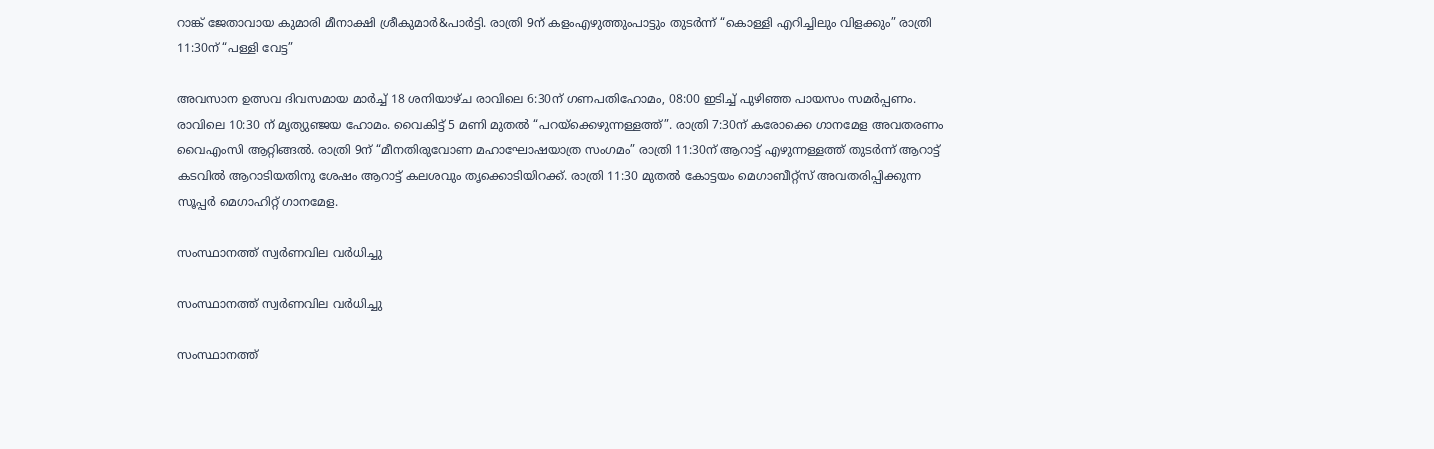റാങ്ക് ജേതാവായ കുമാരി മീനാക്ഷി ശ്രീകുമാർ&പാർട്ടി. രാത്രി 9ന് കളംഎഴുത്തുംപാട്ടും തുടർന്ന് “കൊള്ളി എറിച്ചിലും വിളക്കും” രാത്രി 11:30ന് “പള്ളി വേട്ട”

അവസാന ഉത്സവ ദിവസമായ മാർച്ച് 18 ശനിയാഴ്ച രാവിലെ 6:30ന് ഗണപതിഹോമം, 08:00 ഇടിച്ച് പുഴിഞ്ഞ പായസം സമർപ്പണം. രാവിലെ 10:30 ന് മൃത്യുഞ്ജയ ഹോമം. വൈകിട്ട് 5 മണി മുതൽ “പറയ്ക്കെഴുന്നള്ളത്ത്”. രാത്രി 7:30ന് കരോക്കെ ഗാനമേള അവതരണം വൈഎംസി ആറ്റിങ്ങൽ. രാത്രി 9ന് “മീനതിരുവോണ മഹാഘോഷയാത്ര സംഗമം” രാത്രി 11:30ന് ആറാട്ട് എഴുന്നള്ളത്ത് തുടർന്ന് ആറാട്ട് കടവിൽ ആറാടിയതിനു ശേഷം ആറാട്ട് കലശവും തൃക്കൊടിയിറക്ക്. രാത്രി 11:30 മുതൽ കോട്ടയം മെഗാബീറ്റ്സ് അവതരിപ്പിക്കുന്ന സൂപ്പർ മെഗാഹിറ്റ് ഗാനമേള.

സംസ്ഥാനത്ത് സ്വർണവില വർധിച്ചു

സംസ്ഥാനത്ത് സ്വർണവില വർധിച്ചു

സംസ്ഥാനത്ത്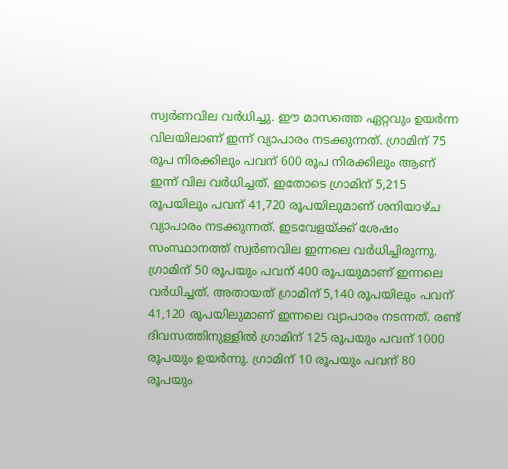സ്വർണവില വർധിച്ചു. ഈ മാസത്തെ ഏറ്റവും ഉയർന്ന വിലയിലാണ് ഇന്ന് വ്യാപാരം നടക്കുന്നത്. ഗ്രാമിന് 75 രൂപ നിരക്കിലും പവന് 600 രൂപ നിരക്കിലും ആണ് ഇന്ന് വില വർധിച്ചത്. ഇതോടെ ഗ്രാമിന് 5,215 രൂപയിലും പവന് 41,720 രൂപയിലുമാണ് ശനിയാഴ്ച വ്യാപാരം നടക്കുന്നത്. ഇടവേളയ്ക്ക് ശേഷം സംസ്ഥാനത്ത് സ്വർണവില ഇന്നലെ വർധിച്ചിരുന്നു. ഗ്രാമിന് 50 രൂപയും പവന് 400 രൂപയുമാണ് ഇന്നലെ വർധിച്ചത്. അതായത് ഗ്രാമിന് 5,140 രൂപയിലും പവന് 41,120 രൂപയിലുമാണ് ഇന്നലെ വ്യാപാരം നടന്നത്. രണ്ട് ദിവസത്തിനുള്ളിൽ ഗ്രാമിന് 125 രൂപയും പവന് 1000 രൂപയും ഉയർന്നു. ഗ്രാമിന് 10 രൂപയും പവന് 80 രൂപയും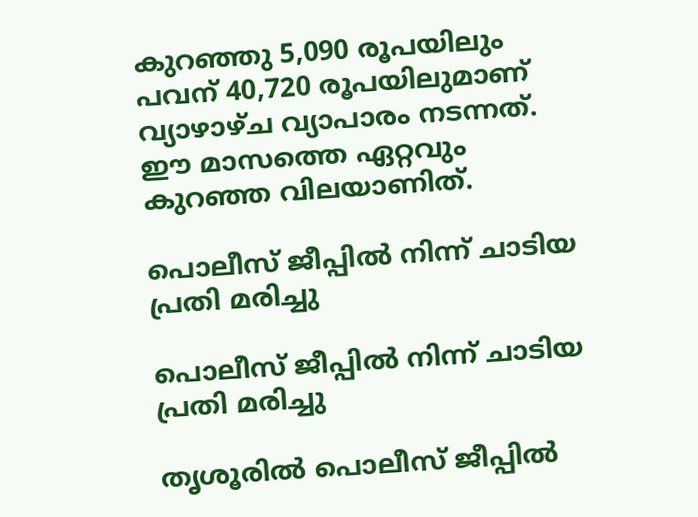കുറഞ്ഞു 5,090 രൂപയിലും പവന് 40,720 രൂപയിലുമാണ് വ്യാഴാഴ്ച വ്യാപാരം നടന്നത്. ഈ മാസത്തെ ഏറ്റവും കുറഞ്ഞ വിലയാണിത്.

പൊലീസ് ജീപ്പില്‍ നിന്ന് ചാടിയ പ്രതി മരിച്ചു

പൊലീസ് ജീപ്പില്‍ നിന്ന് ചാടിയ പ്രതി മരിച്ചു

തൃശൂരില്‍ പൊലീസ് ജീപ്പില്‍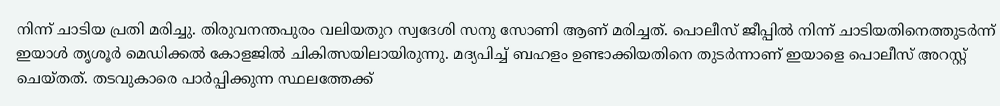നിന്ന് ചാടിയ പ്രതി മരിച്ചു. തിരുവനന്തപുരം വലിയതുറ സ്വദേശി സനു സോണി ആണ് മരിച്ചത്. പൊലീസ് ജീപ്പില്‍ നിന്ന് ചാടിയതിനെത്തുടര്‍ന്ന് ഇയാള്‍ തൃശൂര്‍ മെഡിക്കല്‍ കോളജില്‍ ചികിത്സയിലായിരുന്നു. മദ്യപിച്ച് ബഹളം ഉണ്ടാക്കിയതിനെ തുടര്‍ന്നാണ് ഇയാളെ പൊലീസ് അറസ്റ്റ് ചെയ്തത്. തടവുകാരെ പാര്‍പ്പിക്കുന്ന സ്ഥലത്തേക്ക്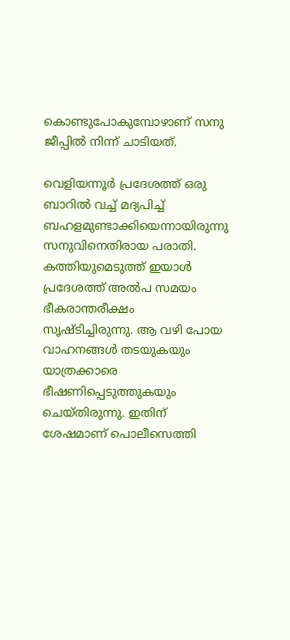കൊണ്ടുപോകുമ്പോഴാണ് സനു ജീപ്പില്‍ നിന്ന് ചാടിയത്.

വെളിയന്നൂര്‍ പ്രദേശത്ത് ഒരു ബാറില്‍ വച്ച് മദ്യപിച്ച് ബഹളമുണ്ടാക്കിയെന്നായിരുന്നു സനുവിനെതിരായ പരാതി. കത്തിയുമെടുത്ത് ഇയാള്‍ പ്രദേശത്ത് അല്‍പ സമയം ഭീകരാന്തരീക്ഷം സൃഷ്ടിച്ചിരുന്നു. ആ വഴി പോയ വാഹനങ്ങള്‍ തടയുകയും യാത്രക്കാരെ ഭീഷണിപ്പെടുത്തുകയും ചെയ്തിരുന്നു. ഇതിന് ശേഷമാണ് പൊലീസെത്തി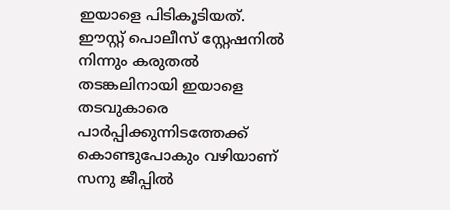ഇയാളെ പിടികൂടിയത്. ഈസ്റ്റ് പൊലീസ് സ്റ്റേഷനില്‍ നിന്നും കരുതല്‍ തടങ്കലിനായി ഇയാളെ തടവുകാരെ പാര്‍പ്പിക്കുന്നിടത്തേക്ക് കൊണ്ടുപോകും വഴിയാണ് സനു ജീപ്പില്‍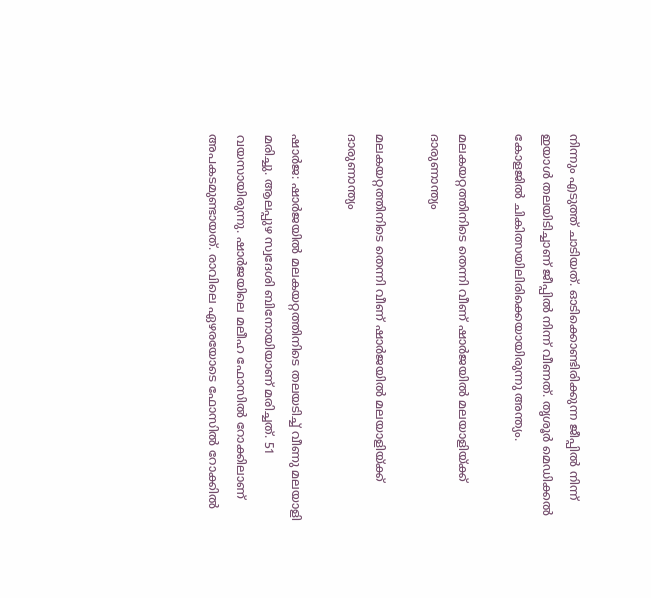നിന്നും എടുത്ത് ചാടിയത്. ഓടിക്കൊണ്ടിരിക്കുന്ന ജീപ്പില്‍ നിന്ന് ഇയാള്‍ തലയിടിച്ചാണ് ജീപ്പില്‍ നിന്ന് വീണത്. തൃശൂര്‍ മെഡിക്കല്‍ കോളജില്‍ ചികിത്സയിലിരിക്കെയായിരുന്നു അന്ത്യം.

മലകയറ്റത്തിനിടെ തെന്നി വീണ് ഷാര്‍ജയില്‍ മലയാളിയ്ക്ക് ദാരുണാന്ത്യം

മലകയറ്റത്തിനിടെ തെന്നി വീണ് ഷാര്‍ജയില്‍ മലയാളിയ്ക്ക് ദാരുണാന്ത്യം

ഷാർജ: ഷാര്‍ജയില്‍ മലകയറ്റത്തിനിടെ തലയടിച്ച് വീണു മലയാളി മരിച്ചു. ആലപ്പുഴ സ്വദേശി ബിനോയിയാണ് മരിച്ചത്. 51 വയസായിരുന്നു. ഷാർജയിലെ മലീഹ ഫോസിൽ റോക്കിലാണ് അപകടമുണ്ടായത്. രാവിലെ ഏഴരയോടെ ഫോസിൽ റോക്കിൽ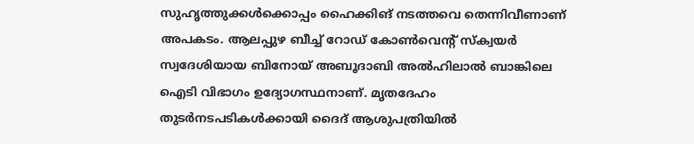സുഹൃത്തുക്കൾക്കൊപ്പം ഹൈക്കിങ് നടത്തവെ തെന്നിവീണാണ് അപകടം. ആലപ്പുഴ ബീച്ച് റോഡ് കോൺവെന്റ് സ്ക്വയർ സ്വദേശിയായ ബിനോയ് അബൂദാബി അൽഹിലാൽ ബാങ്കിലെ ഐടി വിഭാഗം ഉദ്യോഗസ്ഥനാണ്. മൃതദേഹം തുടർനടപടികൾക്കായി ദൈദ് ആശുപത്രിയിൽ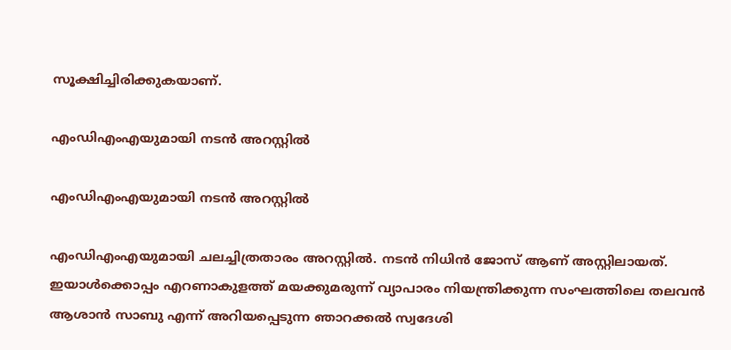സൂക്ഷിച്ചിരിക്കുകയാണ്.

എംഡിഎംഎയുമായി നടൻ അറസ്റ്റിൽ

എംഡിഎംഎയുമായി നടൻ അറസ്റ്റിൽ

എംഡിഎംഎയുമായി ചലച്ചിത്രതാരം അറസ്റ്റിൽ. നടൻ നിധിൻ ജോസ് ആണ് അസ്റ്റിലായത്. ഇയാൾക്കൊപ്പം എറണാകുളത്ത് മയക്കുമരുന്ന് വ്യാപാരം നിയന്ത്രിക്കുന്ന സംഘത്തിലെ തലവൻ ആശാൻ സാബു എന്ന് അറിയപ്പെടുന്ന ഞാറക്കൽ സ്വദേശി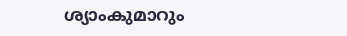ശ്യാംകുമാറും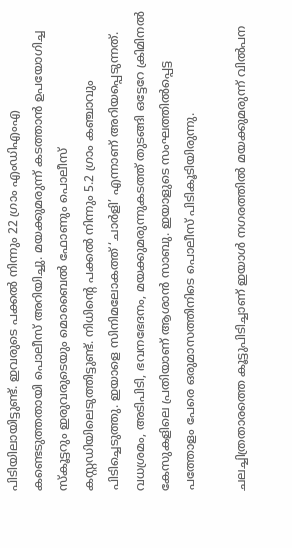പിടിയിലായിട്ടുണ്ട്. ഇവരുടെ പക്കൽ നിന്നും 22 ഗ്രാം എംഡിഎംഎ കണ്ടെടുത്തതായി പൊലീസ് അറിയിച്ചു. മയക്കുമരുന്ന് കടത്താൻ ഉപയോഗിച്ച സ്‌കൂട്ടറും ഇരുവരുടെയും മൊബൈൽ ഫോണും പൊലീസ് കസ്റ്റഡിയിലെടുത്തിട്ടുണ്ട്. നിധിന്റെ പക്കൽ നിന്നും 5.2 ഗ്രാം കഞ്ചാവും പിടിച്ചെടുത്തു. ഇയാളെ സിനിമലോകത്ത് ‘ചാർളി’ എന്നാണ് അറിയപ്പെടുന്നത്. വധശ്രമം, അടിപിടി, ഭവനഭേദനം, മയക്കുമരുന്നുകടത്ത് തുടങ്ങി ഒട്ടേറേ ക്രിമിനൽ കേസുകളിലെ പ്രതിയാണ് ആശാൻ സാബു. ഇയാളുടെ സംഘത്തിൽപ്പെട്ട പത്തോളം പേരെ ഒരുമാസത്തിനിടെ പൊലീസ് പിടികൂടിയിരുന്നു.

ചലച്ചിത്രതാരത്തെ കൂട്ടുപിടിച്ചാണ് ഇയാൾ നഗരത്തിൽ മയക്കുമരുന്ന് വിൽപന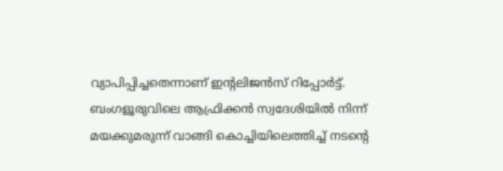വ്യാപിപ്പിച്ചതെന്നാണ് ഇന്റലിജൻസ് റിപ്പോർട്ട്. ബംഗളൂരുവിലെ ആഫ്രിക്കൻ സ്വദേശിയിൽ നിന്ന് മയക്കുമരുന്ന്‌ വാങ്ങി കൊച്ചിയിലെത്തിച്ച്‌ നടന്റെ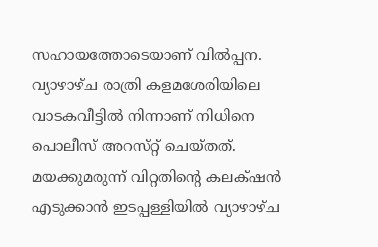സഹായത്തോടെയാണ് വിൽപ്പന. വ്യാഴാഴ്ച രാത്രി കളമശേരിയിലെ വാടകവീട്ടിൽ നിന്നാണ്‌ നിധിനെ പൊലീസ് അറസ്‌റ്റ്‌ ചെയ്‌തത്‌. മയക്കുമരുന്ന് വിറ്റതിന്റെ കലക്‌ഷൻ എടുക്കാൻ ഇടപ്പള്ളിയിൽ വ്യാഴാഴ്ച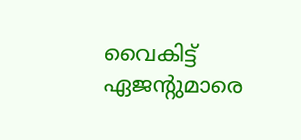വൈകിട്ട്‌ ഏജന്റുമാരെ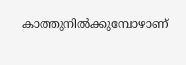കാത്തുനിൽക്കുമ്പോഴാണ്‌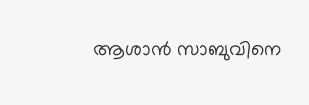ആശാൻ സാബുവിനെ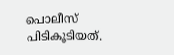പൊലീസ് പിടികൂടിയത്‌.